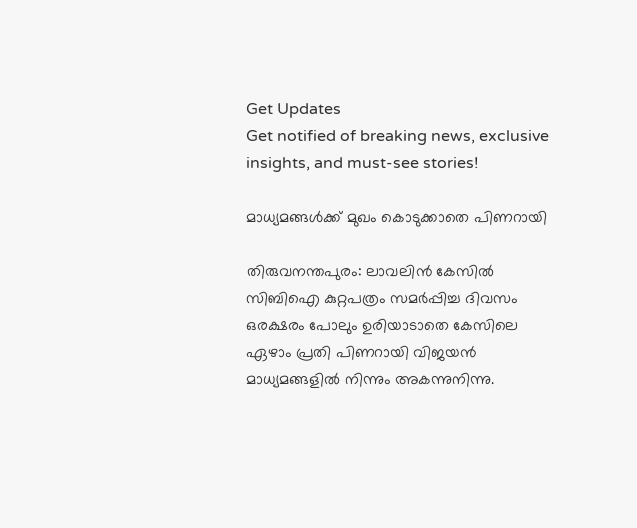Get Updates
Get notified of breaking news, exclusive insights, and must-see stories!

മാധ്യമങ്ങള്‍ക്ക്‌ മുഖം കൊടുക്കാതെ പിണറായി

തിരുവനന്തപുരം: ലാവലിന്‍ കേസില്‍ സിബിഐ കുറ്റപത്രം സമര്‍പ്പിച്ച ദിവസം ഒരക്ഷരം പോലും ഉരിയാടാതെ കേസിലെ ഏഴാം പ്രതി പിണറായി വിജയന്‍ മാധ്യമങ്ങളില്‍ നിന്നും അകന്നുനിന്നു.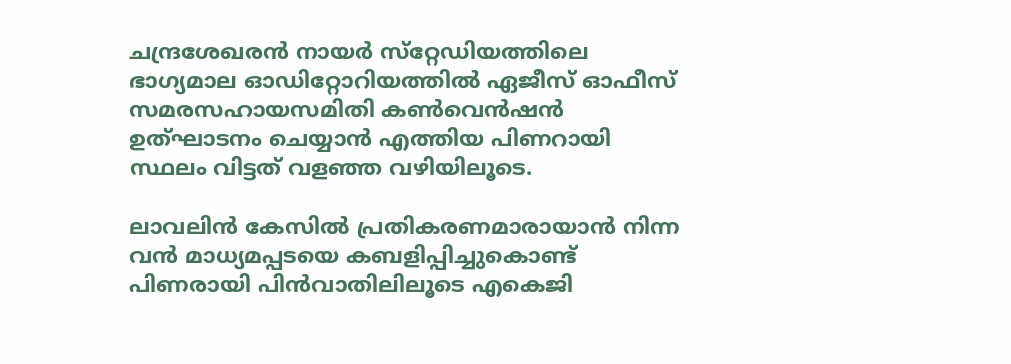ചന്ദ്രശേഖരന്‍ നായര്‍ സ്‌റ്റേഡിയത്തിലെ ഭാഗ്യമാല ഓഡിറ്റോറിയത്തില്‍ ഏജീസ്‌ ഓഫീസ്‌ സമരസഹായസമിതി കണ്‍വെന്‍ഷന്‍ ഉത്‌ഘാടനം ചെയ്യാന്‍ എത്തിയ പിണറായി സ്ഥലം വിട്ടത്‌ വളഞ്ഞ വഴിയിലൂടെ.

ലാവലിന്‍ കേസില്‍ പ്രതികരണമാരായാന്‍ നിന്ന വന്‍ മാധ്യമപ്പടയെ കബളിപ്പിച്ചുകൊണ്ട്‌ പിണരായി പിന്‍വാതിലിലൂടെ എകെജി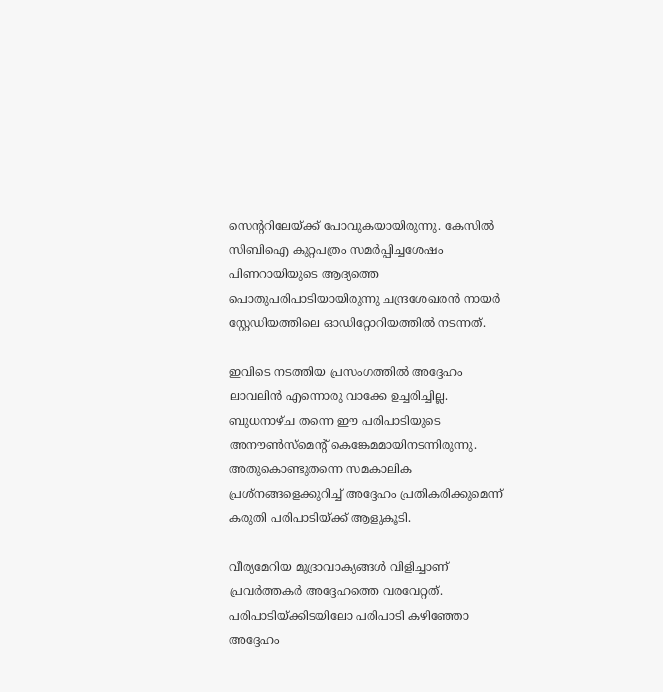സെന്ററിലേയ്‌ക്ക്‌ പോവുകയായിരുന്നു. കേസില്‍ സിബിഐ കുറ്റപത്രം സമര്‍പ്പിച്ചശേഷം പിണറായിയുടെ ആദ്യത്തെ പൊതുപരിപാടിയായിരുന്നു ചന്ദ്രശേഖരന്‍ നായര്‍ സ്റ്റേഡിയത്തിലെ ഓഡിറ്റോറിയത്തില്‍ നടന്നത്‌.

ഇവിടെ നടത്തിയ പ്രസംഗത്തില്‍ അദ്ദേഹം ലാവലിന്‍ എന്നൊരു വാക്കേ ഉച്ചരിച്ചില്ല. ബുധനാഴ്‌ച തന്നെ ഈ പരിപാടിയുടെ അനൗണ്‍സ്‌മെന്റ്‌ കെങ്കേമമായിനടന്നിരുന്നു. അതുകൊണ്ടുതന്നെ സമകാലിക പ്രശ്‌നങ്ങളെക്കുറിച്ച്‌ അദ്ദേഹം പ്രതികരിക്കുമെന്ന്‌ കരുതി പരിപാടിയ്‌ക്ക്‌ ആളുകൂടി.

വീര്യമേറിയ മുദ്രാവാക്യങ്ങള്‍ വിളിച്ചാണ്‌ പ്രവര്‍ത്തകര്‍ അദ്ദേഹത്തെ വരവേറ്റത്‌. പരിപാടിയ്‌ക്കിടയിലോ പരിപാടി കഴിഞ്ഞോ അദ്ദേഹം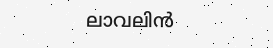ലാവലിന്‍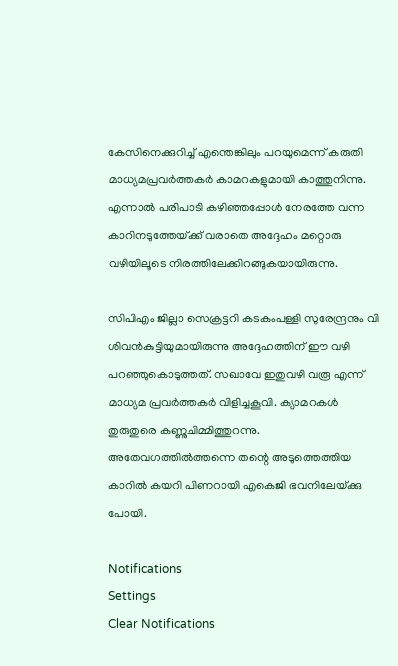കേസിനെക്കുറിച്ച്‌ എന്തെങ്കിലും പറയുമെന്ന്‌ കരുതി മാധ്യമപ്രവര്‍ത്തകര്‍ കാമറകളുമായി കാത്തുനിന്നു. എന്നാല്‍ പരിപാടി കഴിഞ്ഞപ്പോള്‍ നേരത്തേ വന്ന കാറിനടുത്തേയ്‌ക്ക്‌ വരാതെ അദ്ദേഹം മറ്റൊരു വഴിയിലൂടെ നിരത്തിലേക്കിറങ്ങുകയായിരുന്നു.

സിപിഎം ജില്ലാ സെക്രട്ടറി കടകംപള്ളി സുരേന്ദ്രനും വി ശിവന്‍കുട്ടിയുമായിരുന്നു അദ്ദേഹത്തിന്‌ ഈ വഴി പറഞ്ഞുകൊടുത്തത്‌. സഖാവേ ഇതുവഴി വരൂ എന്ന്‌ മാധ്യമ പ്രവര്‍ത്തകര്‍ വിളിച്ചകൂവി. ക്യാമറകള്‍ തുരുതുരെ കണ്ണുചിമ്മിത്തുറന്നു. അതേവഗത്തില്‍ത്തന്നെ തന്റെ അടുത്തെത്തിയ കാറില്‍ കയറി പിണറായി എകെജി ഭവനിലേയ്‌ക്കു പോയി.

Notifications
Settings
Clear Notifications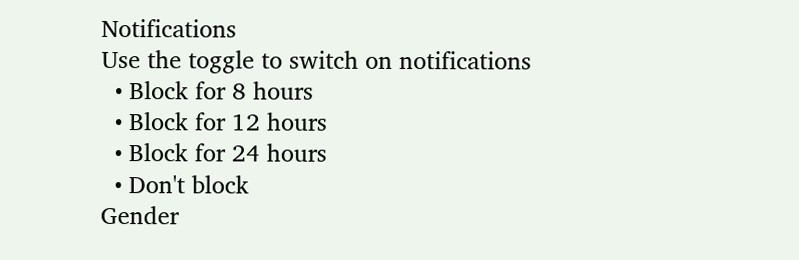Notifications
Use the toggle to switch on notifications
  • Block for 8 hours
  • Block for 12 hours
  • Block for 24 hours
  • Don't block
Gender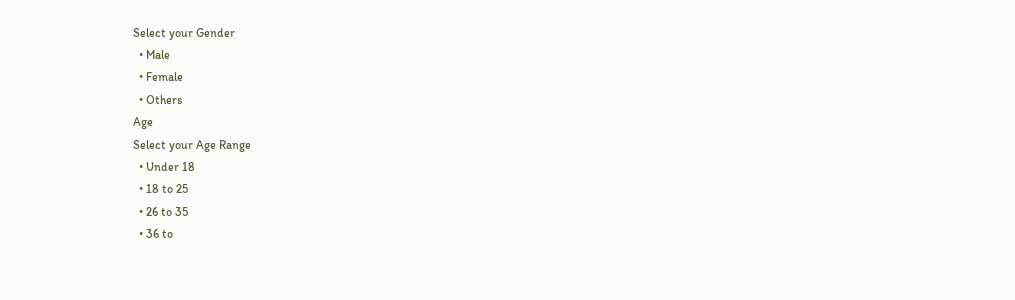Select your Gender
  • Male
  • Female
  • Others
Age
Select your Age Range
  • Under 18
  • 18 to 25
  • 26 to 35
  • 36 to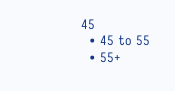45
  • 45 to 55
  • 55+